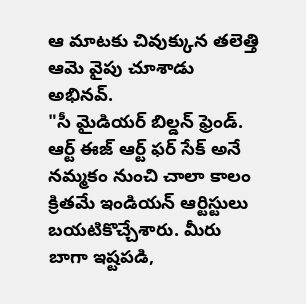ఆ మాటకు చివుక్కున తలెత్తి ఆమె వైపు చూశాడు అభినవ్.
"సీ మైడియర్ బిల్డన్ ఫ్రెండ్. ఆర్ట్ ఈజ్ ఆర్ట్ ఫర్ సేక్ అనే నమ్మకం నుంచి చాలా కాలం క్రితమే ఇండియన్ ఆర్టిస్టులు బయటికొచ్చేశారు. మీరు బాగా ఇష్టపడి,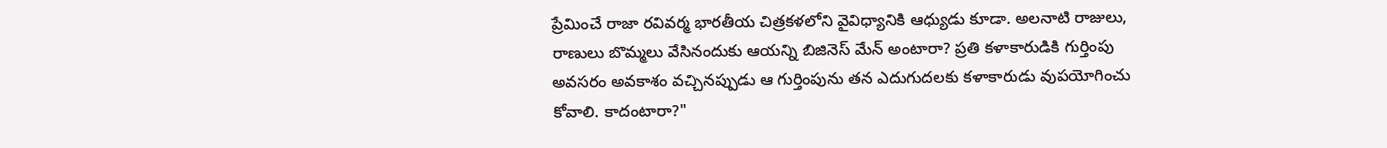ప్రేమించే రాజా రవివర్మ భారతీయ చిత్రకళలోని వైవిధ్యానికి ఆధ్యుడు కూడా. అలనాటి రాజులు, రాణులు బొమ్మలు వేసినందుకు ఆయన్ని బిజినెస్ మేన్ అంటారా? ప్రతి కళాకారుడికి గుర్తింపు అవసరం అవకాశం వచ్చినప్పుడు ఆ గుర్తింపును తన ఎదుగుదలకు కళాకారుడు వుపయోగించు కోవాలి. కాదంటారా?"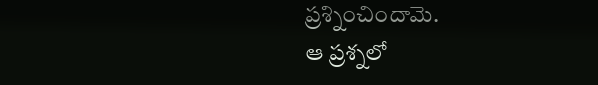ప్రశ్నించిందామె.
ఆ ప్రశ్నలో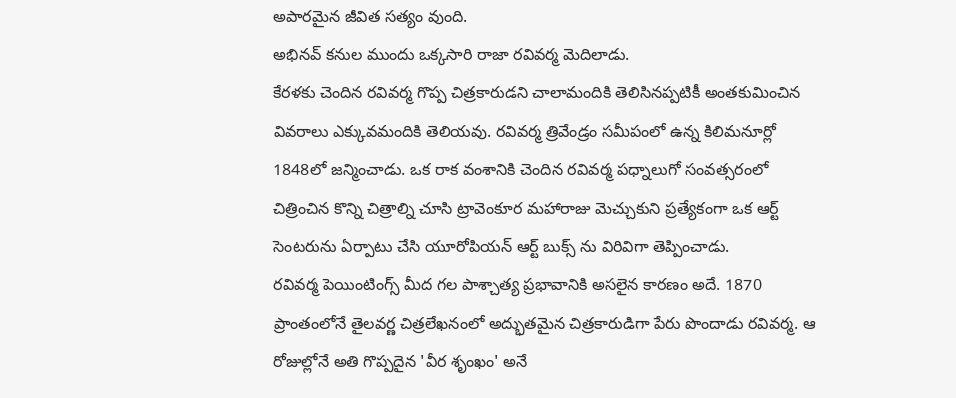అపారమైన జీవిత సత్యం వుంది.
అభినవ్ కనుల ముందు ఒక్కసారి రాజా రవివర్మ మెదిలాడు.
కేరళకు చెందిన రవివర్మ గొప్ప చిత్రకారుడని చాలామందికి తెలిసినప్పటికీ అంతకుమించిన వివరాలు ఎక్కువమందికి తెలియవు. రవివర్మ త్రివేండ్రం సమీపంలో ఉన్న కిలిమనూర్లో 1848లో జన్మించాడు. ఒక రాక వంశానికి చెందిన రవివర్మ పధ్నాలుగో సంవత్సరంలో చిత్రించిన కొన్ని చిత్రాల్ని చూసి ట్రావెంకూర మహారాజు మెచ్చుకుని ప్రత్యేకంగా ఒక ఆర్ట్ సెంటరును ఏర్పాటు చేసి యూరోపియన్ ఆర్ట్ బుక్స్ ను విరివిగా తెప్పించాడు.
రవివర్మ పెయింటింగ్స్ మీద గల పాశ్చాత్య ప్రభావానికి అసలైన కారణం అదే. 1870 ప్రాంతంలోనే తైలవర్ణ చిత్రలేఖనంలో అద్భుతమైన చిత్రకారుడిగా పేరు పొందాడు రవివర్మ. ఆ రోజుల్లోనే అతి గొప్పదైన 'వీర శృంఖం' అనే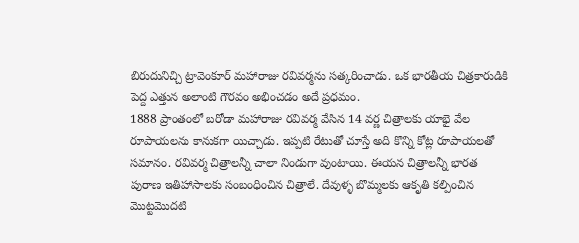బిరుదునిచ్చి ట్రావెంకూర్ మహారాజు రవివర్మను సత్కరించాడు. ఒక భారతీయ చిత్రకారుడికి పెద్ద ఎత్తున అలాంటి గౌరవం అభించడం అదే ప్రధమం.
1888 ప్రాంతంలో బరోడా మహారాజు రవివర్మ వేసిన 14 వర్ణ చిత్రాలకు యాభై వేల రూపాయలను కానుకగా యిచ్చాడు. ఇప్పటి రేటుతో చూస్తే అది కొన్ని కోట్ల రూపాయలతో సమానం. రవివర్మ చిత్రాలన్నీ చాలా నిండుగా వుంటాయి. ఈయన చిత్రాలన్నీ భారత పురాణ ఇతిహాసాలకు సంబంధించిన చిత్రాలే. దేవుళ్ళ బొమ్మలకు ఆకృతి కల్పించిన మొట్టమొదటి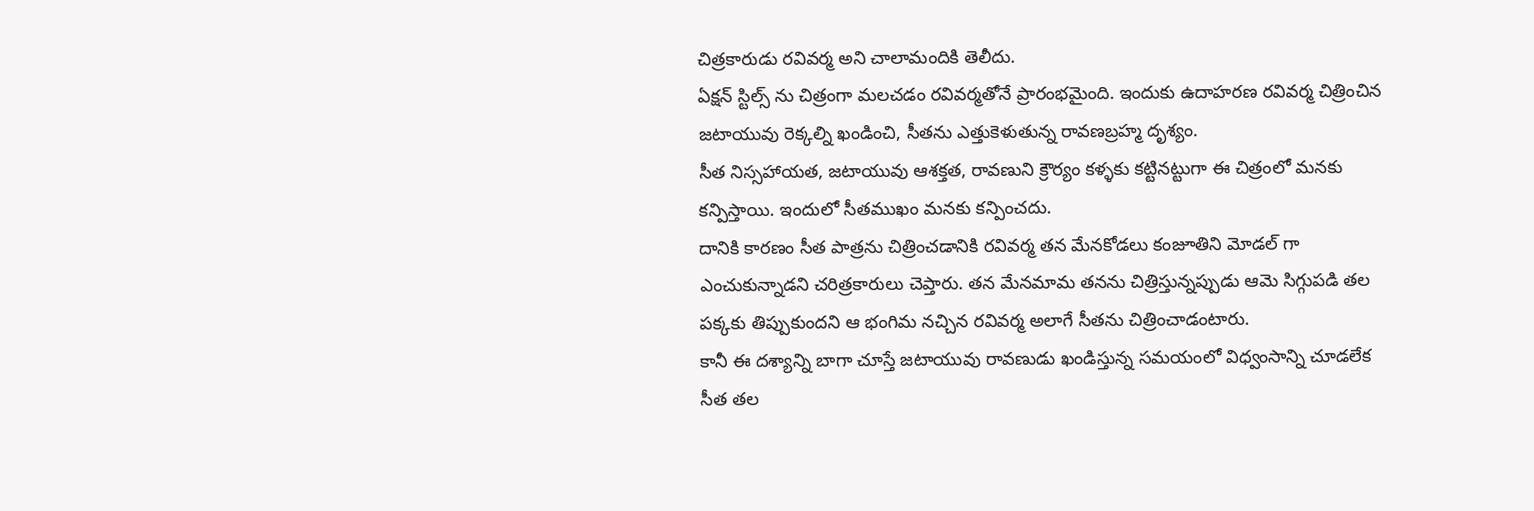చిత్రకారుడు రవివర్మ అని చాలామందికి తెలీదు.
ఏక్షన్ స్టిల్స్ ను చిత్రంగా మలచడం రవివర్మతోనే ప్రారంభమైంది. ఇందుకు ఉదాహరణ రవివర్మ చిత్రించిన జటాయువు రెక్కల్ని ఖండించి, సీతను ఎత్తుకెళుతున్న రావణబ్రహ్మ దృశ్యం.
సీత నిస్సహాయత, జటాయువు ఆశక్తత, రావణుని క్రౌర్యం కళ్ళకు కట్టినట్టుగా ఈ చిత్రంలో మనకు కన్పిస్తాయి. ఇందులో సీతముఖం మనకు కన్పించదు.
దానికి కారణం సీత పాత్రను చిత్రించడానికి రవివర్మ తన మేనకోడలు కంజూతిని మోడల్ గా ఎంచుకున్నాడని చరిత్రకారులు చెప్తారు. తన మేనమామ తనను చిత్రిస్తున్నప్పుడు ఆమె సిగ్గుపడి తల పక్కకు తిప్పుకుందని ఆ భంగిమ నచ్చిన రవివర్మ అలాగే సీతను చిత్రించాడంటారు.
కానీ ఈ దశ్యాన్ని బాగా చూస్తే జటాయువు రావణుడు ఖండిస్తున్న సమయంలో విధ్వంసాన్ని చూడలేక సీత తల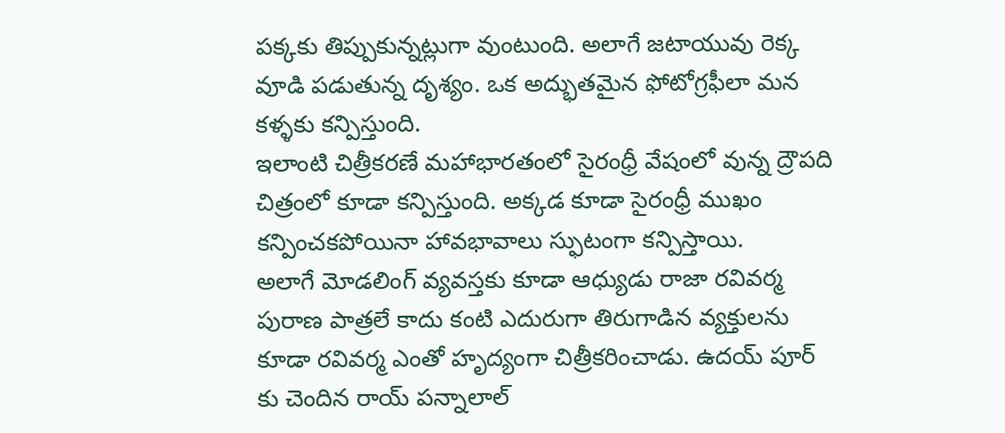పక్కకు తిప్పుకున్నట్లుగా వుంటుంది. అలాగే జటాయువు రెక్క వూడి పడుతున్న దృశ్యం. ఒక అద్భుతమైన ఫోటోగ్రఫీలా మన కళ్ళకు కన్పిస్తుంది.
ఇలాంటి చిత్రీకరణే మహాభారతంలో సైరంధ్రీ వేషంలో వున్న ద్రౌపది చిత్రంలో కూడా కన్పిస్తుంది. అక్కడ కూడా సైరంధ్రీ ముఖం కన్పించకపోయినా హావభావాలు స్ఫుటంగా కన్పిస్తాయి.
అలాగే మోడలింగ్ వ్యవస్తకు కూడా ఆధ్యుడు రాజా రవివర్మ పురాణ పాత్రలే కాదు కంటి ఎదురుగా తిరుగాడిన వ్యక్తులను కూడా రవివర్మ ఎంతో హృద్యంగా చిత్రీకరించాడు. ఉదయ్ పూర్ కు చెందిన రాయ్ పన్నాలాల్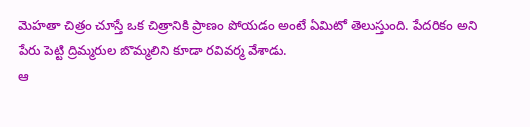మెహతా చిత్రం చూస్తే ఒక చిత్రానికి ప్రాణం పోయడం అంటే ఏమిటో తెలుస్తుంది. పేదరికం అని పేరు పెట్టి ద్రిమ్మరుల బొమ్మలిని కూడా రవివర్మ వేశాడు.
ఆ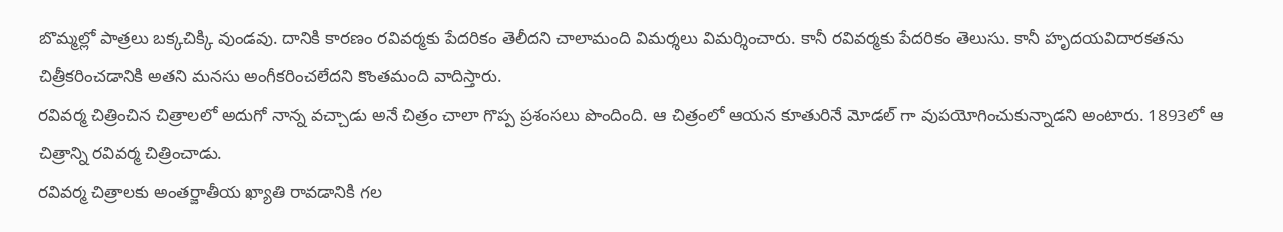బొమ్మల్లో పాత్రలు బక్కచిక్కి వుండవు. దానికి కారణం రవివర్మకు పేదరికం తెలీదని చాలామంది విమర్శలు విమర్శించారు. కానీ రవివర్మకు పేదరికం తెలుసు. కానీ హృదయవిదారకతను చిత్రీకరించడానికి అతని మనసు అంగీకరించలేదని కొంతమంది వాదిస్తారు.
రవివర్మ చిత్రించిన చిత్రాలలో అదుగో నాన్న వచ్చాడు అనే చిత్రం చాలా గొప్ప ప్రశంసలు పొందింది. ఆ చిత్రంలో ఆయన కూతురినే మోడల్ గా వుపయోగించుకున్నాడని అంటారు. 1893లో ఆ చిత్రాన్ని రవివర్మ చిత్రించాడు.
రవివర్మ చిత్రాలకు అంతర్జాతీయ ఖ్యాతి రావడానికి గల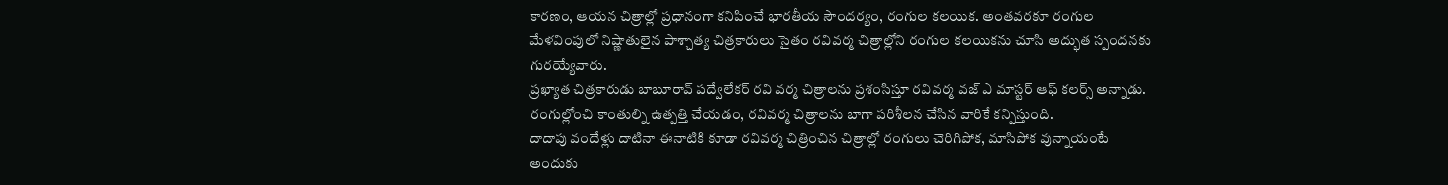కారణం, ఆయన చిత్రాల్లో ప్రధానంగా కనిపించే భారతీయ సౌందర్యం, రంగుల కలయిక. అంతవరకూ రంగుల మేళవింపులో నిష్ణాతులైన పాశ్చాత్య చిత్రకారులు సైతం రవివర్మ చిత్రాల్లోని రంగుల కలయికను చూసి అద్భుత స్పందనకు గురయ్యేవారు.
ప్రఖ్యాత చిత్రకారుడు బాబూరావ్ పద్వేలేకర్ రవి వర్మ చిత్రాలను ప్రశంసిస్తూ రవివర్మ వజ్ ఎ మాస్టర్ ఆఫ్ కలర్స్ అన్నాడు. రంగుల్లోంచి కాంతుల్ని ఉత్పత్తి చేయడం, రవివర్మ చిత్రాలను బాగా పరిశీలన చేసిన వారికే కన్పిస్తుంది.
దాదాపు వందేళ్లు దాటినా ఈనాటికి కూడా రవివర్మ చిత్రించిన చిత్రాల్లో రంగులు చెరిగిపోక, మాసిపోక వున్నాయంటే అందుకు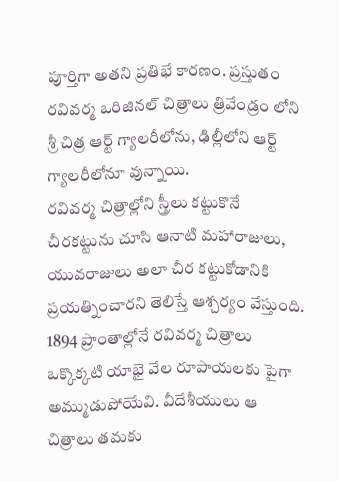పూర్తిగా అతని ప్రతిభే కారణం. ప్రస్తుతం రవివర్మ ఒరిజినల్ చిత్రాలు త్రివేండ్రం లోని శ్రీ చిత్ర ఆర్ట్ గ్యాలరీలోను, ఢిల్లీలోని ఆర్ట్ గ్యాలరీలోనూ వున్నాయి.
రవివర్మ చిత్రాల్లోని స్త్రీలు కట్టుకొనే చీరకట్టును చూసి ఆనాటి మహారాజులు, యువరాజులు అలా చీర కట్టుకోడానికి ప్రయత్నించారని తెలిస్తే ఆశ్చర్యం వేస్తుంది. 1894 ప్రాంతాల్లోనే రవివర్మ చిత్రాలు ఒక్కొక్కటి యాభై వేల రూపాయలకు పైగా అమ్ముడుపోయేవి. వీదేశీయులు ఆ చిత్రాలు తమకు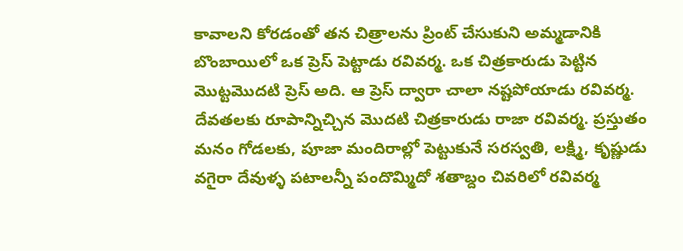కావాలని కోరడంతో తన చిత్రాలను ప్రింట్ చేసుకుని అమ్మడానికి బొంబాయిలో ఒక ప్రెస్ పెట్టాడు రవివర్మ. ఒక చిత్రకారుడు పెట్టిన మొట్టమొదటి ప్రెస్ అది. ఆ ప్రెస్ ద్వారా చాలా నష్టపోయాడు రవివర్మ.
దేవతలకు రూపాన్నిచ్చిన మొదటి చిత్రకారుడు రాజా రవివర్మ. ప్రస్తుతం మనం గోడలకు, పూజా మందిరాల్లో పెట్టుకునే సరస్వతి, లక్ష్మి, కృష్ణుడు వగైరా దేవుళ్ళ పటాలన్నీ పందొమ్మిదో శతాబ్దం చివరిలో రవివర్మ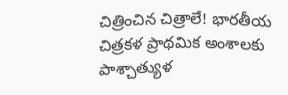చిత్రించిన చిత్రాలే! భారతీయ చిత్రకళ ప్రాథమిక అంశాలకు పాశ్చాత్యుళ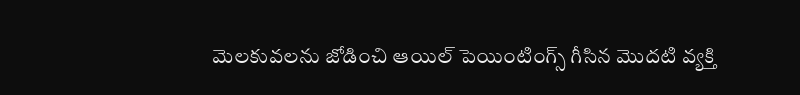మెలకువలను జోడించి ఆయిల్ పెయింటింగ్స్ గీసిన మొదటి వ్యక్తి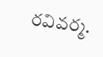రవివర్మ.